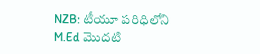NZB: టీయూ పరిధిలోని M.Ed మొదటి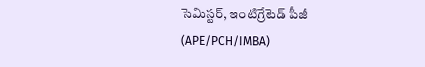సెమిస్టర్, ఇంటిగ్రేటెడ్ పీజీ (APE/PCH/IMBA)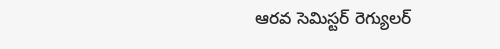ఆరవ సెమిస్టర్ రెగ్యులర్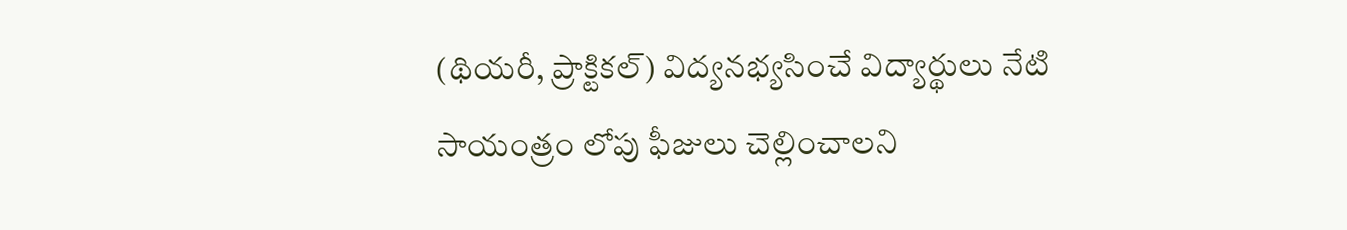(థియరీ, ప్రాక్టికల్) విద్యనభ్యసించే విద్యార్థులు నేటి సాయంత్రం లోపు ఫీజులు చెల్లించాలని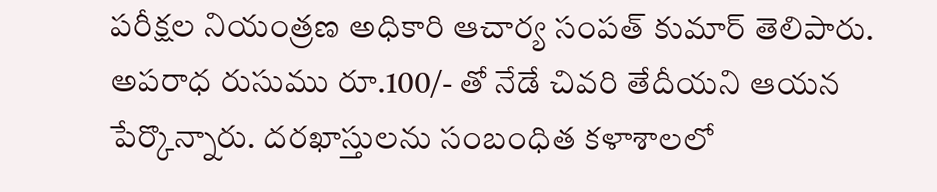పరీక్షల నియంత్రణ అధికారి ఆచార్య సంపత్ కుమార్ తెలిపారు. అపరాధ రుసుము రూ.100/- తో నేడే చివరి తేదీయని ఆయన పేర్కొన్నారు. దరఖాస్తులను సంబంధిత కళాశాలలో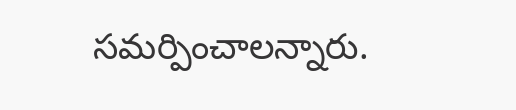సమర్పించాలన్నారు.